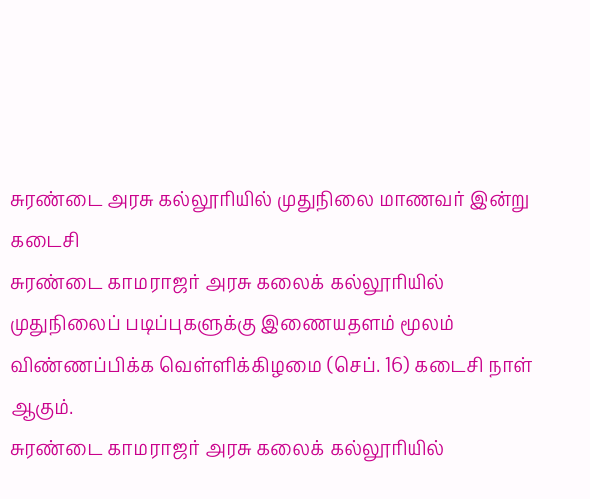சுரண்டை அரசு கல்லூரியில் முதுநிலை மாணவர் இன்று கடைசி
சுரண்டை காமராஜர் அரசு கலைக் கல்லூரியில் முதுநிலைப் படிப்புகளுக்கு இணையதளம் மூலம் விண்ணப்பிக்க வெள்ளிக்கிழமை (செப். 16) கடைசி நாள் ஆகும்.
சுரண்டை காமராஜர் அரசு கலைக் கல்லூரியில்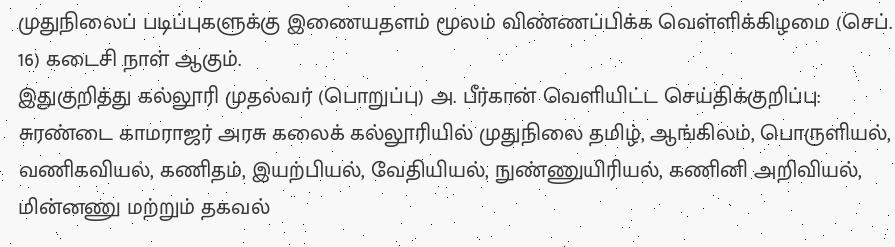முதுநிலைப் படிப்புகளுக்கு இணையதளம் மூலம் விண்ணப்பிக்க வெள்ளிக்கிழமை (செப். 16) கடைசி நாள் ஆகும்.
இதுகுறித்து கல்லூரி முதல்வர் (பொறுப்பு) அ. பீர்கான் வெளியிட்ட செய்திக்குறிப்பு: சுரண்டை காமராஜர் அரசு கலைக் கல்லூரியில் முதுநிலை தமிழ், ஆங்கிலம், பொருளியல், வணிகவியல், கணிதம், இயற்பியல், வேதியியல், நுண்ணுயிரியல், கணினி அறிவியல், மின்னணு மற்றும் தகவல்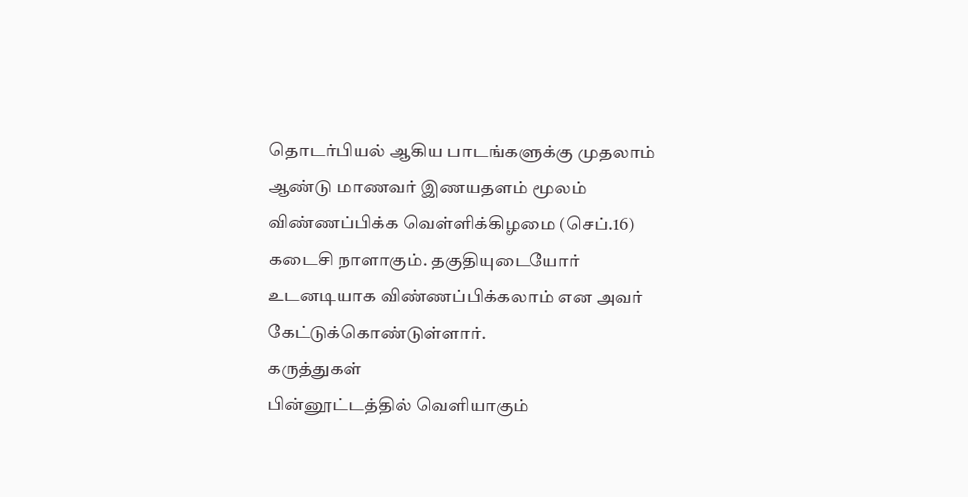தொடர்பியல் ஆகிய பாடங்களுக்கு முதலாம் ஆண்டு மாணவர் இணயதளம் மூலம் விண்ணப்பிக்க வெள்ளிக்கிழமை (செப்.16) கடைசி நாளாகும். தகுதியுடையோர் உடனடியாக விண்ணப்பிக்கலாம் என அவர் கேட்டுக்கொண்டுள்ளார்.
கருத்துகள்
பின்னூட்டத்தில் வெளியாகும்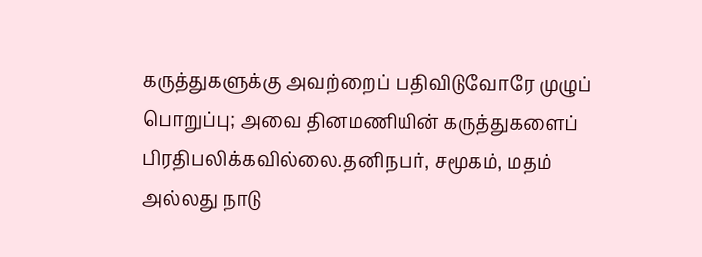கருத்துகளுக்கு அவற்றைப் பதிவிடுவோரே முழுப் பொறுப்பு; அவை தினமணியின் கருத்துகளைப் பிரதிபலிக்கவில்லை.தனிநபர், சமூகம், மதம் அல்லது நாடு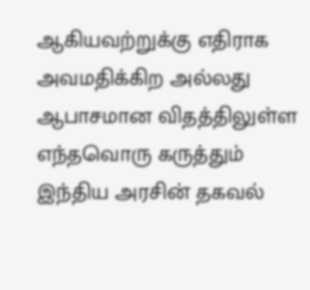ஆகியவற்றுக்கு எதிராக அவமதிக்கிற அல்லது ஆபாசமான விதத்திலுள்ள எந்தவொரு கருத்தும் இந்திய அரசின் தகவல்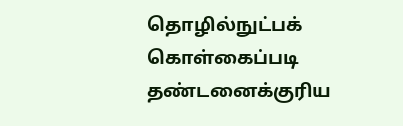தொழில்நுட்பக் கொள்கைப்படி தண்டனைக்குரிய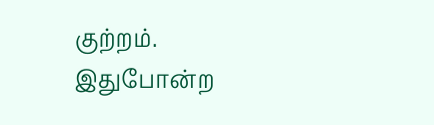குற்றம். இதுபோன்ற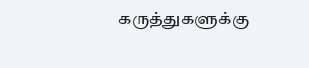கருத்துகளுக்கு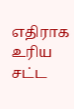எதிராக உரிய சட்ட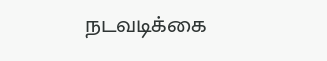நடவடிக்கை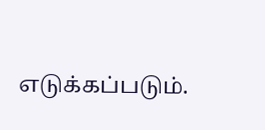எடுக்கப்படும்.